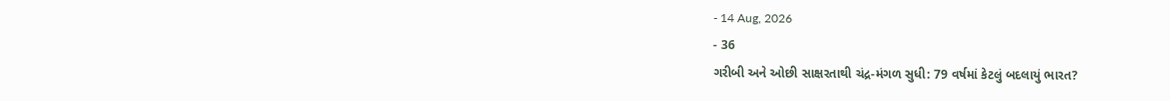- 14 Aug, 2026
- 36
ગરીબી અને ઓછી સાક્ષરતાથી ચંદ્ર-મંગળ સુધી: 79 વર્ષમાં કેટલું બદલાયું ભારત?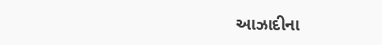આઝાદીના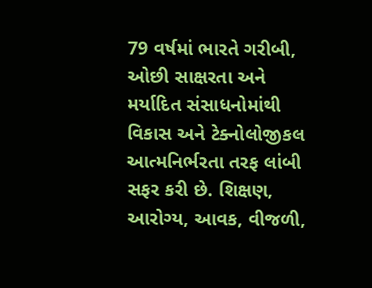79 વર્ષમાં ભારતે ગરીબી, ઓછી સાક્ષરતા અને મર્યાદિત સંસાધનોમાંથી વિકાસ અને ટેક્નોલોજીકલ આત્મનિર્ભરતા તરફ લાંબી સફર કરી છે. શિક્ષણ, આરોગ્ય, આવક, વીજળી,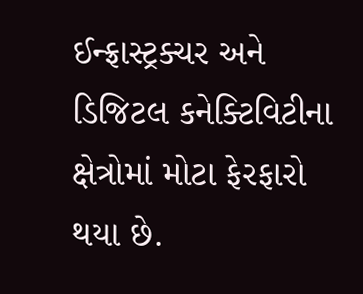ઈન્ફ્રાસ્ટ્રક્ચર અને ડિજિટલ કનેક્ટિવિટીના ક્ષેત્રોમાં મોટા ફેરફારો થયા છે.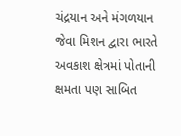ચંદ્રયાન અને મંગળયાન જેવા મિશન દ્વારા ભારતે અવકાશ ક્ષેત્રમાં પોતાની ક્ષમતા પણ સાબિત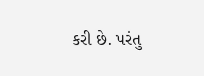કરી છે. પરંતુ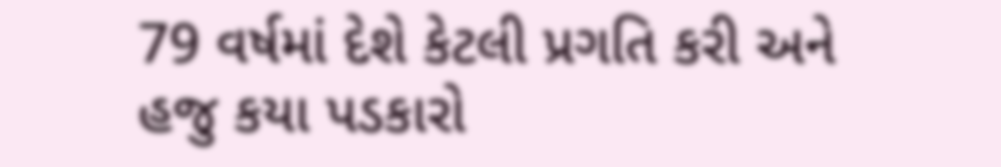79 વર્ષમાં દેશે કેટલી પ્રગતિ કરી અને હજુ કયા પડકારો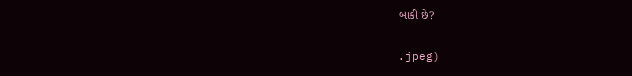બાકી છે?

.jpeg)